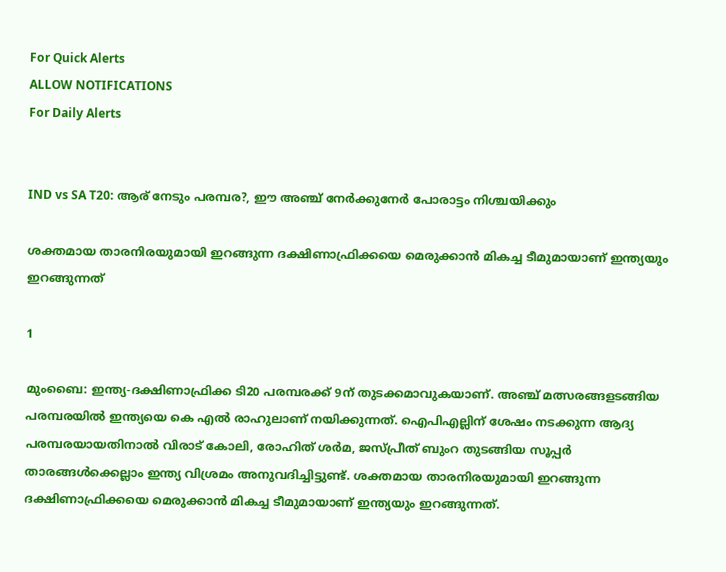For Quick Alerts
ALLOW NOTIFICATIONS
For Daily Alerts


IND vs SA T20: ആര് നേടും പരമ്പര?, ഈ അഞ്ച് നേര്‍ക്കുനേര്‍ പോരാട്ടം നിശ്ചയിക്കും

ശക്തമായ താരനിരയുമായി ഇറങ്ങുന്ന ദക്ഷിണാഫ്രിക്കയെ മെരുക്കാന്‍ മികച്ച ടീമുമായാണ് ഇന്ത്യയും ഇറങ്ങുന്നത്

1

മുംബൈ: ഇന്ത്യ-ദക്ഷിണാഫ്രിക്ക ടി20 പരമ്പരക്ക് 9ന് തുടക്കമാവുകയാണ്. അഞ്ച് മത്സരങ്ങളടങ്ങിയ പരമ്പരയില്‍ ഇന്ത്യയെ കെ എല്‍ രാഹുലാണ് നയിക്കുന്നത്. ഐപിഎല്ലിന് ശേഷം നടക്കുന്ന ആദ്യ പരമ്പരയായതിനാല്‍ വിരാട് കോലി, രോഹിത് ശര്‍മ, ജസ്പ്രീത് ബുംറ തുടങ്ങിയ സൂപ്പര്‍ താരങ്ങള്‍ക്കെല്ലാം ഇന്ത്യ വിശ്രമം അനുവദിച്ചിട്ടുണ്ട്. ശക്തമായ താരനിരയുമായി ഇറങ്ങുന്ന ദക്ഷിണാഫ്രിക്കയെ മെരുക്കാന്‍ മികച്ച ടീമുമായാണ് ഇന്ത്യയും ഇറങ്ങുന്നത്.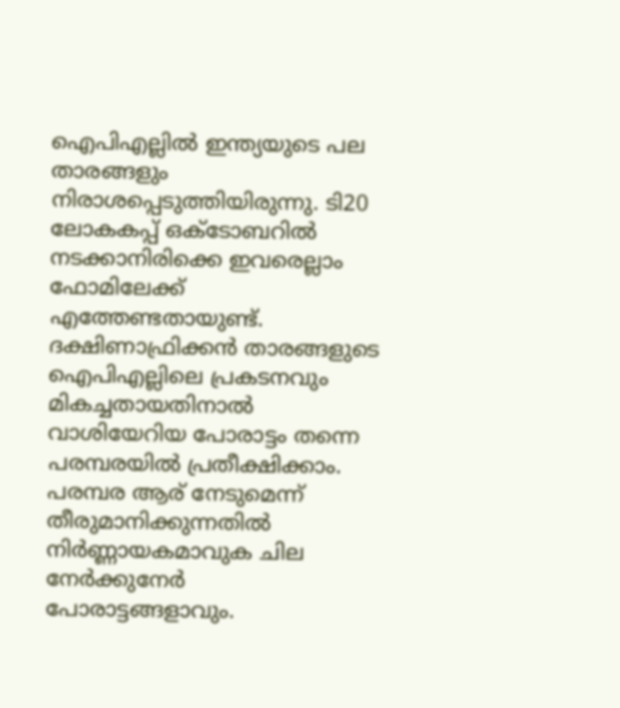ഐപിഎല്ലില്‍ ഇന്ത്യയുടെ പല താരങ്ങളും നിരാശപ്പെടുത്തിയിരുന്നു. ടി20 ലോകകപ്പ് ഒക്ടോബറില്‍ നടക്കാനിരിക്കെ ഇവരെല്ലാം ഫോമിലേക്ക് എത്തേണ്ടതായുണ്ട്. ദക്ഷിണാഫ്രിക്കന്‍ താരങ്ങളുടെ ഐപിഎല്ലിലെ പ്രകടനവും മികച്ചതായതിനാല്‍ വാശിയേറിയ പോരാട്ടം തന്നെ പരമ്പരയില്‍ പ്രതീക്ഷിക്കാം. പരമ്പര ആര് നേടുമെന്ന് തീരുമാനിക്കുന്നതില്‍ നിര്‍ണ്ണായകമാവുക ചില നേര്‍ക്കുനേര്‍ പോരാട്ടങ്ങളാവും.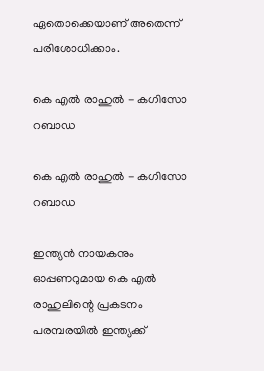ഏതൊക്കെയാണ് അതെന്ന് പരിശോധിക്കാം.

കെ എല്‍ രാഹുല്‍ - കഗിസോ റബാഡ

കെ എല്‍ രാഹുല്‍ - കഗിസോ റബാഡ

ഇന്ത്യന്‍ നായകനും ഓപ്പണറുമായ കെ എല്‍ രാഹുലിന്റെ പ്രകടനം പരമ്പരയില്‍ ഇന്ത്യക്ക്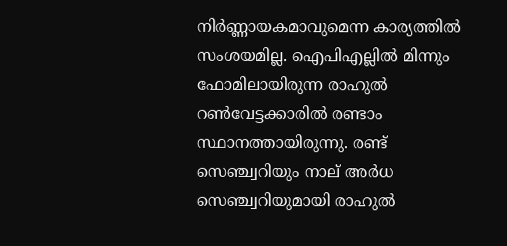നിര്‍ണ്ണായകമാവുമെന്ന കാര്യത്തില്‍ സംശയമില്ല. ഐപിഎല്ലില്‍ മിന്നും ഫോമിലായിരുന്ന രാഹുല്‍ റണ്‍വേട്ടക്കാരില്‍ രണ്ടാം സ്ഥാനത്തായിരുന്നു. രണ്ട് സെഞ്ച്വറിയും നാല് അര്‍ധ സെഞ്ച്വറിയുമായി രാഹുല്‍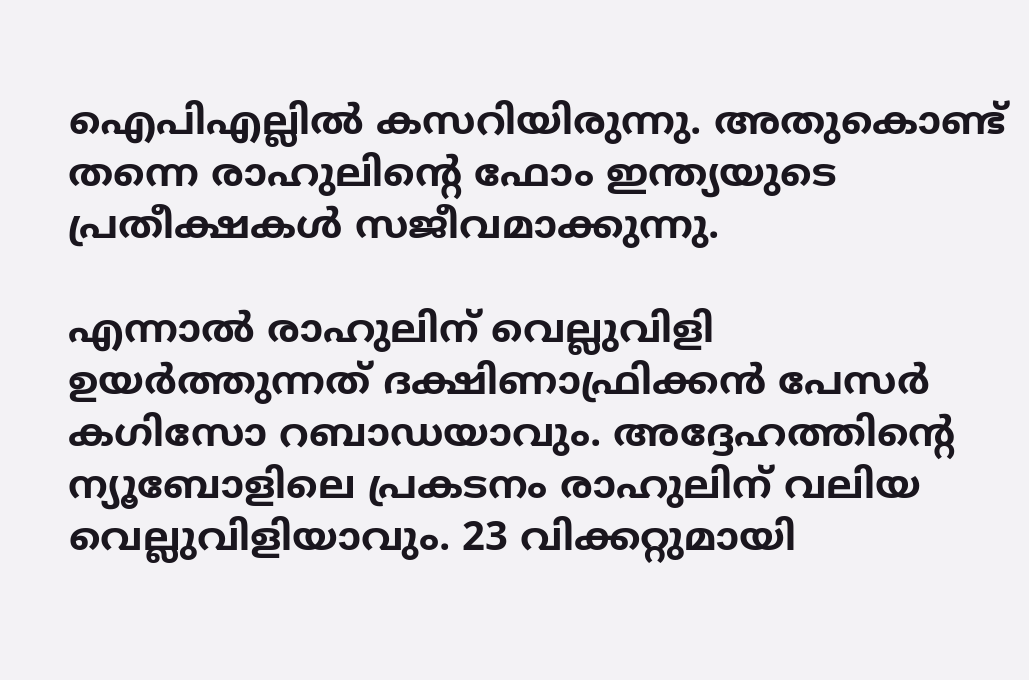ഐപിഎല്ലില്‍ കസറിയിരുന്നു. അതുകൊണ്ട് തന്നെ രാഹുലിന്റെ ഫോം ഇന്ത്യയുടെ പ്രതീക്ഷകള്‍ സജീവമാക്കുന്നു.

എന്നാല്‍ രാഹുലിന് വെല്ലുവിളി ഉയര്‍ത്തുന്നത് ദക്ഷിണാഫ്രിക്കന്‍ പേസര്‍ കഗിസോ റബാഡയാവും. അദ്ദേഹത്തിന്റെ ന്യൂബോളിലെ പ്രകടനം രാഹുലിന് വലിയ വെല്ലുവിളിയാവും. 23 വിക്കറ്റുമായി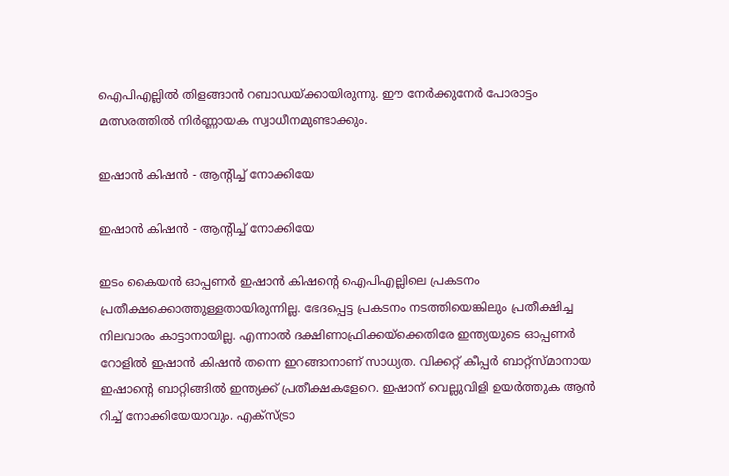ഐപിഎല്ലില്‍ തിളങ്ങാന്‍ റബാഡയ്ക്കായിരുന്നു. ഈ നേര്‍ക്കുനേര്‍ പോരാട്ടം മത്സരത്തില്‍ നിര്‍ണ്ണായക സ്വാധീനമുണ്ടാക്കും.

ഇഷാന്‍ കിഷന്‍ - ആന്റിച്ച് നോക്കിയേ

ഇഷാന്‍ കിഷന്‍ - ആന്റിച്ച് നോക്കിയേ

ഇടം കൈയന്‍ ഓപ്പണര്‍ ഇഷാന്‍ കിഷന്റെ ഐപിഎല്ലിലെ പ്രകടനം പ്രതീക്ഷക്കൊത്തുള്ളതായിരുന്നില്ല. ഭേദപ്പെട്ട പ്രകടനം നടത്തിയെങ്കിലും പ്രതീക്ഷിച്ച നിലവാരം കാട്ടാനായില്ല. എന്നാല്‍ ദക്ഷിണാഫ്രിക്കയ്‌ക്കെതിരേ ഇന്ത്യയുടെ ഓപ്പണര്‍ റോളില്‍ ഇഷാന്‍ കിഷന്‍ തന്നെ ഇറങ്ങാനാണ് സാധ്യത. വിക്കറ്റ് കീപ്പര്‍ ബാറ്റ്‌സ്മാനായ ഇഷാന്റെ ബാറ്റിങ്ങില്‍ ഇന്ത്യക്ക് പ്രതീക്ഷകളേറെ. ഇഷാന് വെല്ലുവിളി ഉയര്‍ത്തുക ആന്‍ റിച്ച് നോക്കിയേയാവും. എക്‌സ്ട്രാ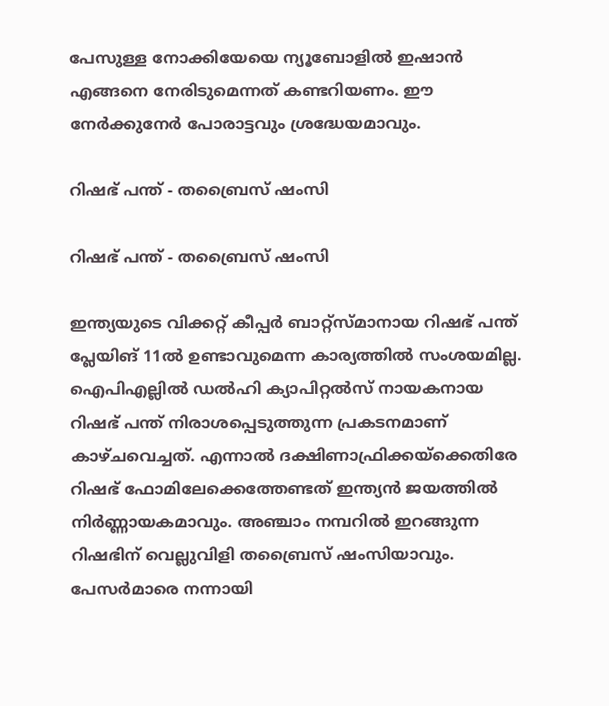പേസുള്ള നോക്കിയേയെ ന്യൂബോളില്‍ ഇഷാന്‍ എങ്ങനെ നേരിടുമെന്നത് കണ്ടറിയണം. ഈ നേര്‍ക്കുനേര്‍ പോരാട്ടവും ശ്രദ്ധേയമാവും.

റിഷഭ് പന്ത് - തബ്രൈസ് ഷംസി

റിഷഭ് പന്ത് - തബ്രൈസ് ഷംസി

ഇന്ത്യയുടെ വിക്കറ്റ് കീപ്പര്‍ ബാറ്റ്‌സ്മാനായ റിഷഭ് പന്ത് പ്ലേയിങ് 11ല്‍ ഉണ്ടാവുമെന്ന കാര്യത്തില്‍ സംശയമില്ല. ഐപിഎല്ലില്‍ ഡല്‍ഹി ക്യാപിറ്റല്‍സ് നായകനായ റിഷഭ് പന്ത് നിരാശപ്പെടുത്തുന്ന പ്രകടനമാണ് കാഴ്ചവെച്ചത്. എന്നാല്‍ ദക്ഷിണാഫ്രിക്കയ്‌ക്കെതിരേ റിഷഭ് ഫോമിലേക്കെത്തേണ്ടത് ഇന്ത്യന്‍ ജയത്തില്‍ നിര്‍ണ്ണായകമാവും. അഞ്ചാം നമ്പറില്‍ ഇറങ്ങുന്ന റിഷഭിന് വെല്ലുവിളി തബ്രൈസ് ഷംസിയാവും. പേസര്‍മാരെ നന്നായി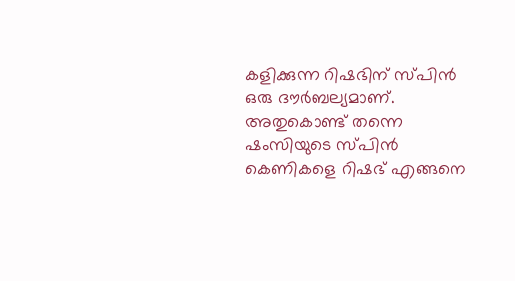കളിക്കുന്ന റിഷഭിന് സ്പിന്‍ ഒരു ദൗര്‍ബല്യമാണ്. അതുകൊണ്ട് തന്നെ ഷംസിയുടെ സ്പിന്‍ കെണികളെ റിഷഭ് എങ്ങനെ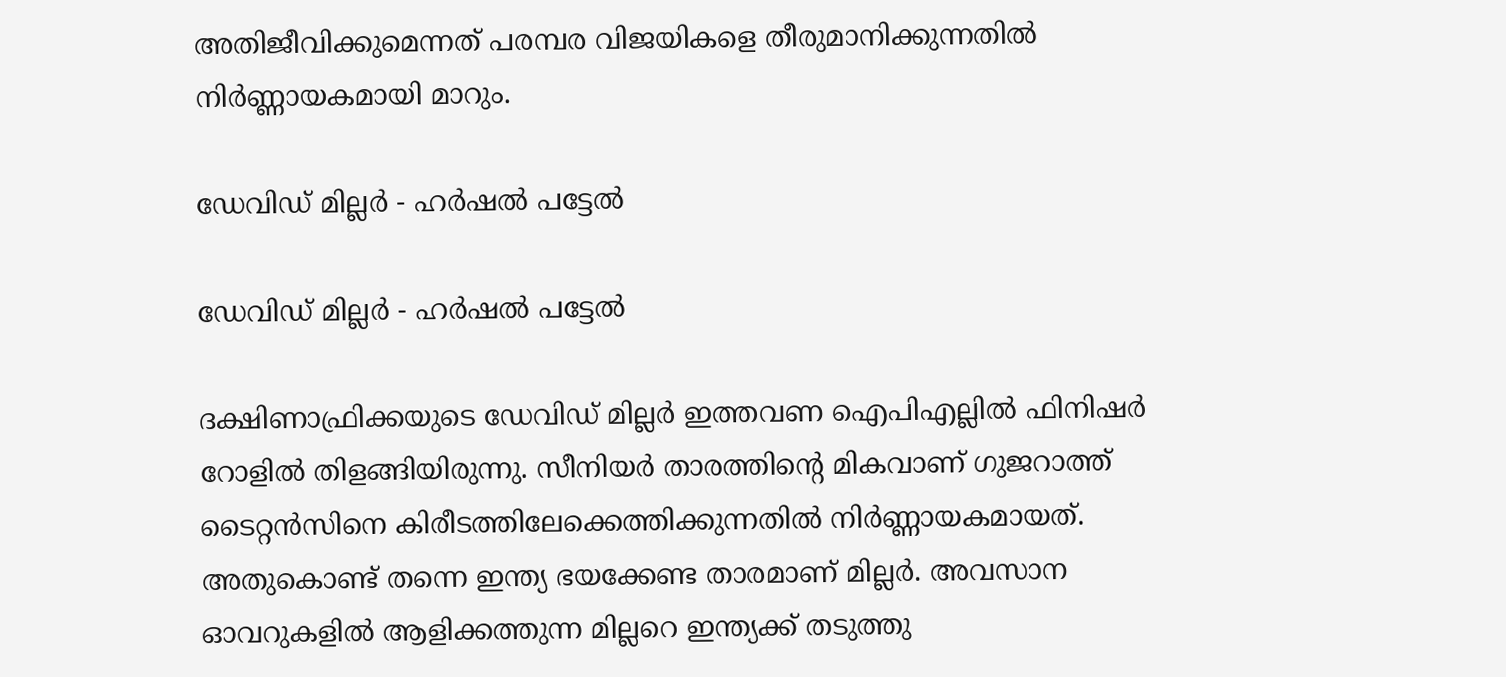അതിജീവിക്കുമെന്നത് പരമ്പര വിജയികളെ തീരുമാനിക്കുന്നതില്‍ നിര്‍ണ്ണായകമായി മാറും.

ഡേവിഡ് മില്ലര്‍ - ഹര്‍ഷല്‍ പട്ടേല്‍

ഡേവിഡ് മില്ലര്‍ - ഹര്‍ഷല്‍ പട്ടേല്‍

ദക്ഷിണാഫ്രിക്കയുടെ ഡേവിഡ് മില്ലര്‍ ഇത്തവണ ഐപിഎല്ലില്‍ ഫിനിഷര്‍ റോളില്‍ തിളങ്ങിയിരുന്നു. സീനിയര്‍ താരത്തിന്റെ മികവാണ് ഗുജറാത്ത് ടൈറ്റന്‍സിനെ കിരീടത്തിലേക്കെത്തിക്കുന്നതില്‍ നിര്‍ണ്ണായകമായത്. അതുകൊണ്ട് തന്നെ ഇന്ത്യ ഭയക്കേണ്ട താരമാണ് മില്ലര്‍. അവസാന ഓവറുകളില്‍ ആളിക്കത്തുന്ന മില്ലറെ ഇന്ത്യക്ക് തടുത്തു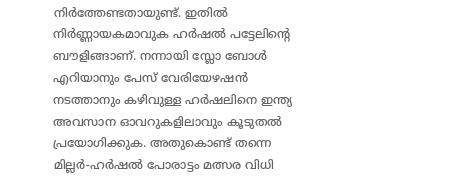നിര്‍ത്തേണ്ടതായുണ്ട്. ഇതില്‍ നിര്‍ണ്ണായകമാവുക ഹര്‍ഷല്‍ പട്ടേലിന്റെ ബൗളിങ്ങാണ്. നന്നായി സ്ലോ ബോള്‍ എറിയാനും പേസ് വേരിയേഴഷന്‍ നടത്താനും കഴിവുള്ള ഹര്‍ഷലിനെ ഇന്ത്യ അവസാന ഓവറുകളിലാവും കൂടുതല്‍ പ്രയോഗിക്കുക. അതുകൊണ്ട് തന്നെ മില്ലര്‍-ഹര്‍ഷല്‍ പോരാട്ടം മത്സര വിധി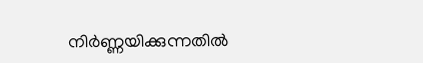നിര്‍ണ്ണയിക്കുന്നതില്‍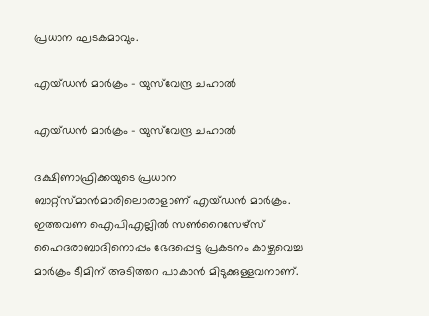പ്രധാന ഘടകമാവും.

എയ്ഡന്‍ മാര്‍ക്രം - യുസ്‌വേന്ദ്ര ചഹാല്‍

എയ്ഡന്‍ മാര്‍ക്രം - യുസ്‌വേന്ദ്ര ചഹാല്‍

ദക്ഷിണാഫ്രിക്കയുടെ പ്രധാന ബാറ്റ്‌സ്മാന്‍മാരിലൊരാളാണ് എയ്ഡന്‍ മാര്‍ക്രം. ഇത്തവണ ഐപിഎല്ലില്‍ സണ്‍റൈസേഴ്‌സ് ഹൈദരാബാദിനൊപ്പം ഭേദപ്പെട്ട പ്രകടനം കാഴ്ചവെച്ച മാര്‍ക്രം ടീമിന് അടിത്തറ പാകാന്‍ മിടുക്കുള്ളവനാണ്.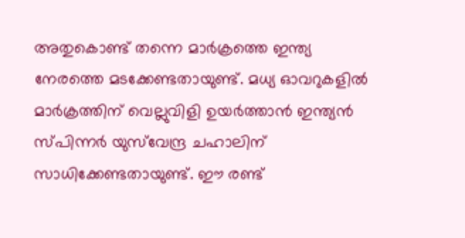അതുകൊണ്ട് തന്നെ മാര്‍ക്രത്തെ ഇന്ത്യ നേരത്തെ മടക്കേണ്ടതായുണ്ട്. മധ്യ ഓവറുകളില്‍ മാര്‍ക്രത്തിന് വെല്ലുവിളി ഉയര്‍ത്താന്‍ ഇന്ത്യന്‍ സ്പിന്നര്‍ യുസ്‌വേന്ദ്ര ചഹാലിന് സാധിക്കേണ്ടതായുണ്ട്. ഈ രണ്ട്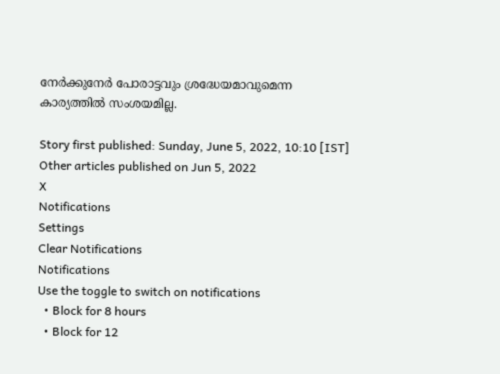നേര്‍ക്കുനേര്‍ പോരാട്ടവും ശ്രദ്ധേയമാവുമെന്ന കാര്യത്തില്‍ സംശയമില്ല.

Story first published: Sunday, June 5, 2022, 10:10 [IST]
Other articles published on Jun 5, 2022
X
Notifications
Settings
Clear Notifications
Notifications
Use the toggle to switch on notifications
  • Block for 8 hours
  • Block for 12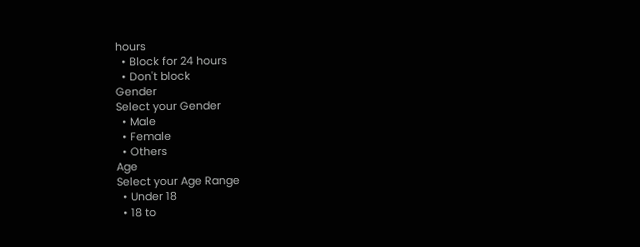hours
  • Block for 24 hours
  • Don't block
Gender
Select your Gender
  • Male
  • Female
  • Others
Age
Select your Age Range
  • Under 18
  • 18 to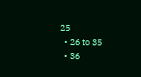25
  • 26 to 35
  • 36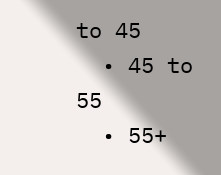to 45
  • 45 to 55
  • 55+